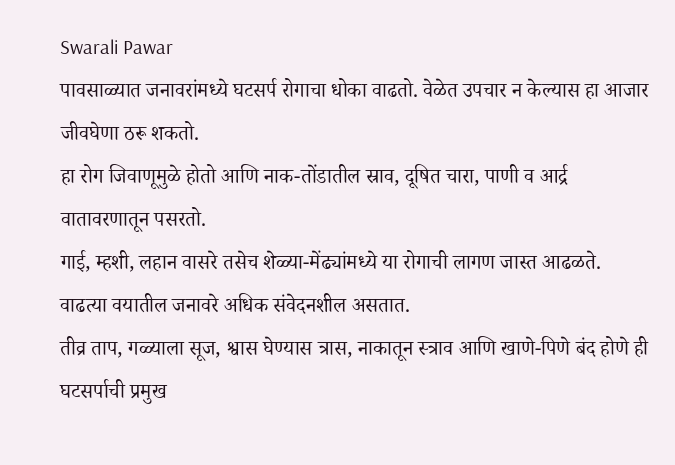Swarali Pawar
पावसाळ्यात जनावरांमध्ये घटसर्प रोगाचा धोका वाढतो. वेळेत उपचार न केल्यास हा आजार जीवघेणा ठरू शकतो.
हा रोग जिवाणूमुळे होतो आणि नाक-तोंडातील स्राव, दूषित चारा, पाणी व आर्द्र वातावरणातून पसरतो.
गाई, म्हशी, लहान वासरे तसेच शेळ्या-मेंढ्यांमध्ये या रोगाची लागण जास्त आढळते. वाढत्या वयातील जनावरे अधिक संवेदनशील असतात.
तीव्र ताप, गळ्याला सूज, श्वास घेण्यास त्रास, नाकातून स्त्राव आणि खाणे-पिणे बंद होणे ही घटसर्पाची प्रमुख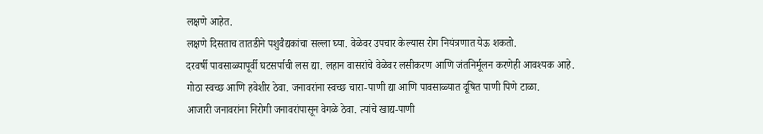लक्षणे आहेत.
लक्षणे दिसताच तातडीने पशुवैद्यकांचा सल्ला घ्या. वेळेवर उपचार केल्यास रोग नियंत्रणात येऊ शकतो.
दरवर्षी पावसाळ्यापूर्वी घटसर्पाची लस द्या. लहान वासरांचे वेळेवर लसीकरण आणि जंतनिर्मूलन करणेही आवश्यक आहे.
गोठा स्वच्छ आणि हवेशीर ठेवा. जनावरांना स्वच्छ चारा-पाणी द्या आणि पावसाळ्यात दूषित पाणी पिणे टाळा.
आजारी जनावरांना निरोगी जनावरांपासून वेगळे ठेवा. त्यांचे खाद्य-पाणी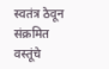स्वतंत्र ठेवून संक्रमित वस्तूंचे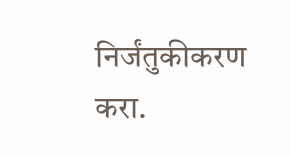निर्जंतुकीकरण करा.